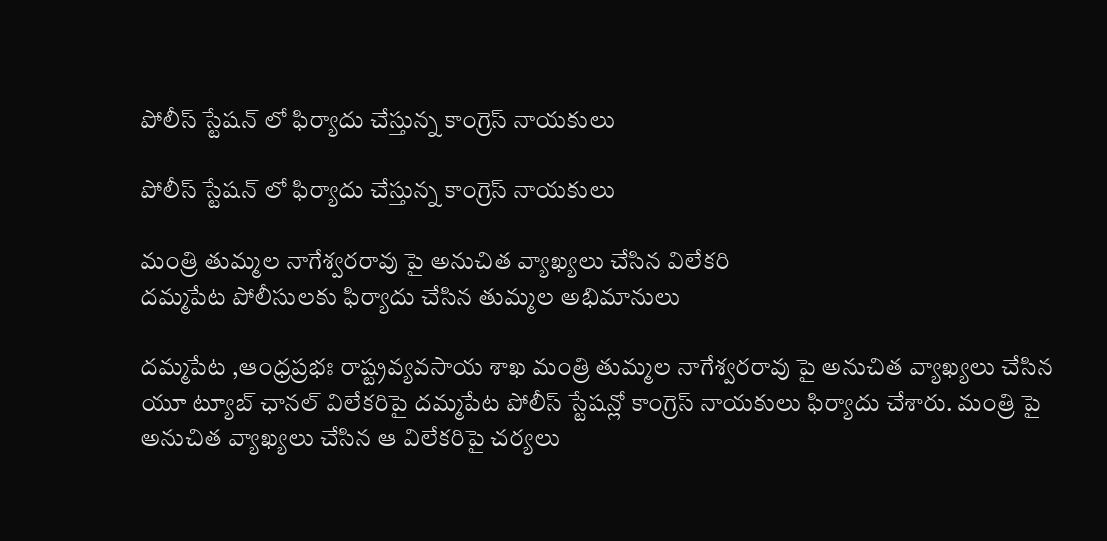పోలీస్ స్టేషన్ లో ఫిర్యాదు చేస్తున్న కాంగ్రెస్ నాయకులు

పోలీస్ స్టేషన్ లో ఫిర్యాదు చేస్తున్న కాంగ్రెస్ నాయకులు

మంత్రి తుమ్మల నాగేశ్వరరావు పై అనుచిత వ్యాఖ్యలు చేసిన విలేకరి
దమ్మపేట పోలీసులకు ఫిర్యాదు చేసిన తుమ్మల అభిమానులు

దమ్మపేట ,ఆంధ్రప్రభః రాష్ట్రవ్యవసాయ శాఖ మంత్రి తుమ్మల నాగేశ్వరరావు పై అనుచిత వ్యాఖ్యలు చేసిన యూ ట్యూబ్ ఛానల్ విలేకరిపై దమ్మపేట పోలీస్ స్టేషన్లో కాంగ్రెస్ నాయకులు ఫిర్యాదు చేశారు. మంత్రి పై అనుచిత వ్యాఖ్యలు చేసిన ఆ విలేకరిపై చర్యలు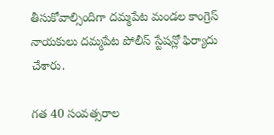తీసుకోవాల్సిందిగా దమ్మపేట మండల కాంగ్రెస్ నాయకులు దమ్మపేట పోలీస్ స్టేషన్లో ఫిర్యాదు చేశారు.

గత 40 సంవత్సరాల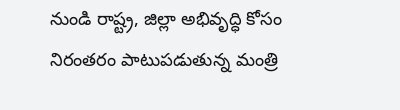నుండి రాష్ట్ర, జిల్లా అభివృద్ధి కోసం నిరంతరం పాటుపడుతున్న మంత్రి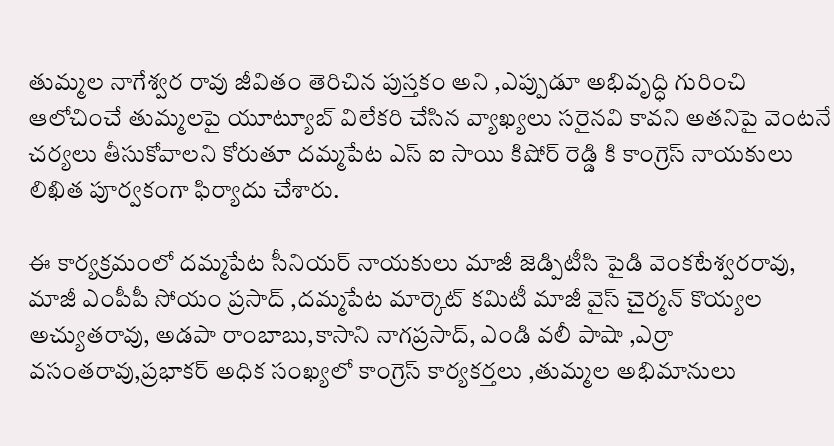తుమ్మల నాగేశ్వర రావు జీవితం తెరిచిన పుస్తకం అని ,ఎప్పుడూ అభివృద్ధి గురించి ఆలోచించే తుమ్మలపై యూట్యూబ్ విలేకరి చేసిన వ్యాఖ్యలు సరైనవి కావని అతనిపై వెంటనే చర్యలు తీసుకోవాలని కోరుతూ దమ్మపేట ఎస్ ఐ సాయి కిషోర్ రెడ్డి కి కాంగ్రెస్ నాయకులు లిఖిత పూర్వకంగా ఫిర్యాదు చేశారు.

ఈ కార్యక్రమంలో దమ్మపేట సీనియర్ నాయకులు మాజీ జెడ్పిటీసి పైడి వెంకటేశ్వరరావు, మాజీ ఎంపీపీ సోయం ప్రసాద్ ,దమ్మపేట మార్కెట్ కమిటీ మాజీ వైస్ చైర్మన్ కొయ్యల అచ్యుతరావు, అడపా రాంబాబు,కాసాని నాగప్రసాద్, ఎండి వలీ పాషా ,ఎర్రా వసంతరావు,ప్రభాకర్ అధిక సంఖ్యలో కాంగ్రెస్ కార్యకర్తలు ,తుమ్మల అభిమానులు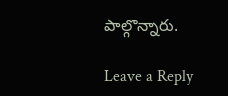పాల్గొన్నారు.

Leave a Reply